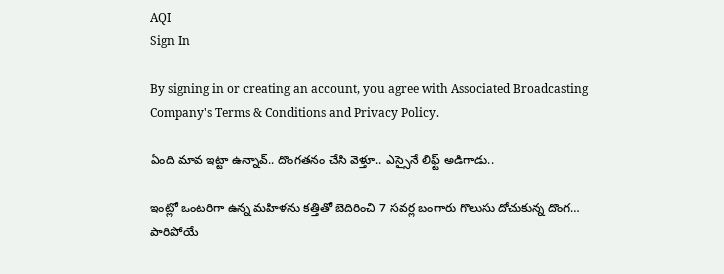AQI
Sign In

By signing in or creating an account, you agree with Associated Broadcasting Company's Terms & Conditions and Privacy Policy.

ఏంది మావ ఇట్టా ఉన్నావ్.. దొంగతనం చేసి వెళ్తూ.. ఎస్సైనే లిఫ్ట్ అడిగాడు..

ఇంట్లో ఒంటరిగా ఉన్న మహిళను కత్తితో బెదిరించి 7 సవర్ల బంగారు గొలుసు దోచుకున్న దొంగ… పారిపోయే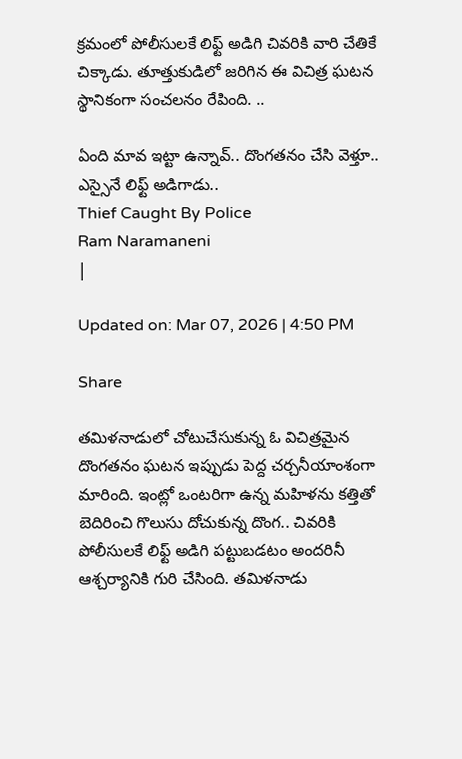క్రమంలో పోలీసులకే లిఫ్ట్ అడిగి చివరికి వారి చేతికే చిక్కాడు. తూత్తుకుడిలో జరిగిన ఈ విచిత్ర ఘటన స్థానికంగా సంచలనం రేపింది. ..

ఏంది మావ ఇట్టా ఉన్నావ్.. దొంగతనం చేసి వెళ్తూ.. ఎస్సైనే లిఫ్ట్ అడిగాడు..
Thief Caught By Police
Ram Naramaneni
|

Updated on: Mar 07, 2026 | 4:50 PM

Share

తమిళనాడులో చోటుచేసుకున్న ఓ విచిత్రమైన దొంగతనం ఘటన ఇప్పుడు పెద్ద చర్చనీయాంశంగా మారింది. ఇంట్లో ఒంటరిగా ఉన్న మహిళను కత్తితో బెదిరించి గొలుసు దోచుకున్న దొంగ.. చివరికి పోలీసులకే లిఫ్ట్ అడిగి పట్టుబడటం అందరినీ ఆశ్చర్యానికి గురి చేసింది. తమిళనాడు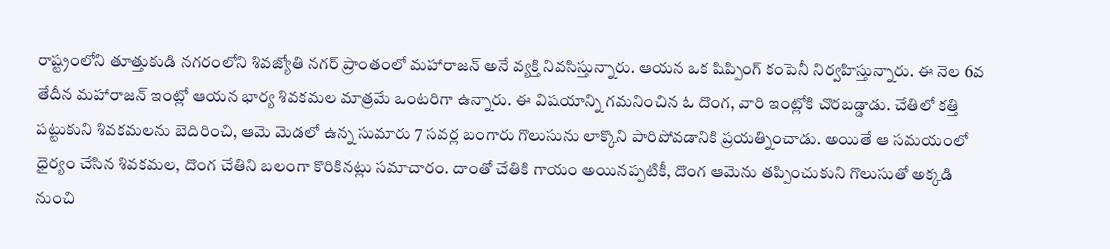రాష్ట్రంలోని తూత్తుకుడి నగరంలోని శివజ్యోతి నగర్ ప్రాంతంలో మహారాజన్ అనే వ్యక్తి నివసిస్తున్నారు. ఆయన ఒక షిప్పింగ్ కంపెనీ నిర్వహిస్తున్నారు. ఈ నెల 6వ తేదీన మహారాజన్ ఇంట్లో ఆయన భార్య శివకమల మాత్రమే ఒంటరిగా ఉన్నారు. ఈ విషయాన్ని గమనించిన ఓ దొంగ, వారి ఇంట్లోకి చొరబడ్డాడు. చేతిలో కత్తి పట్టుకుని శివకమలను బెదిరించి, ఆమె మెడలో ఉన్న సుమారు 7 సవర్ల బంగారు గొలుసును లాక్కొని పారిపోవడానికి ప్రయత్నించాడు. అయితే ఆ సమయంలో ధైర్యం చేసిన శివకమల, దొంగ చేతిని బలంగా కొరికినట్లు సమాచారం. దాంతో చేతికి గాయం అయినప్పటికీ, దొంగ ఆమెను తప్పించుకుని గొలుసుతో అక్కడి నుంచి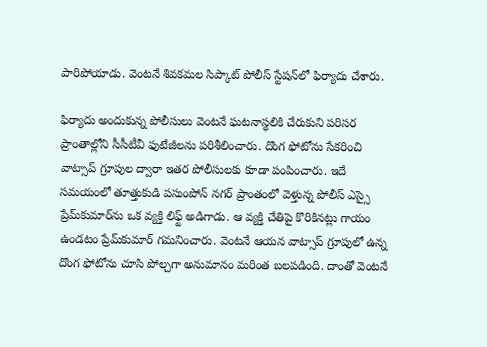పారిపోయాడు. వెంటనే శివకమల సిప్కాట్ పోలీస్ స్టేషన్‌లో ఫిర్యాదు చేశారు.

ఫిర్యాదు అందుకున్న పోలీసులు వెంటనే ఘటనాస్థలికి చేరుకుని పరిసర ప్రాంతాల్లోని సీసీటీవీ ఫుటేజీలను పరిశీలించారు. దొంగ ఫోటోను సేకరించి వాట్సాప్ గ్రూపుల ద్వారా ఇతర పోలీసులకు కూడా పంపించారు. ఇదే సమయంలో తూత్తుకుడి పసుంపోన్ నగర్ ప్రాంతంలో వెళ్తున్న పోలీస్ ఎస్సై ప్రేమ్‌కుమార్‌ను ఒక వ్యక్తి లిఫ్ట్ అడిగాడు. ఆ వ్యక్తి చేతిపై కొరికినట్లు గాయం ఉండటం ప్రేమ్‌కుమార్ గమనించారు. వెంటనే ఆయన వాట్సాప్ గ్రూపులో ఉన్న దొంగ ఫోటోను చూసి పోల్చగా అనుమానం మరింత బలపడింది. దాంతో వెంటనే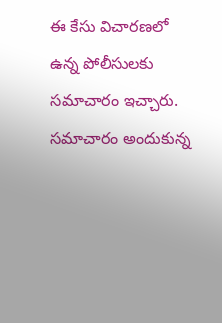ఈ కేసు విచారణలో ఉన్న పోలీసులకు సమాచారం ఇచ్చారు. సమాచారం అందుకున్న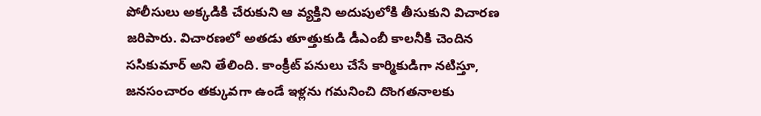పోలీసులు అక్కడికి చేరుకుని ఆ వ్యక్తిని అదుపులోకి తీసుకుని విచారణ జరిపారు. విచారణలో అతడు తూత్తుకుడి డీఎంబీ కాలనీకి చెందిన ససికుమార్ అని తేలింది. కాంక్రీట్ పనులు చేసే కార్మికుడిగా నటిస్తూ, జనసంచారం తక్కువగా ఉండే ఇళ్లను గమనించి దొంగతనాలకు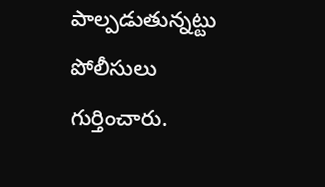పాల్పడుతున్నట్టు పోలీసులు గుర్తించారు.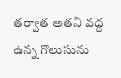తర్వాత అతని వద్ద ఉన్న గొలుసును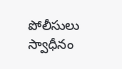పోలీసులు స్వాధీనం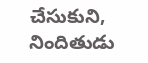చేసుకుని, నిందితుడు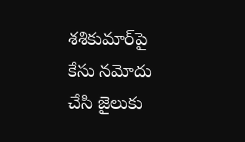శశికుమార్‌పై కేసు నమోదు చేసి జైలుకు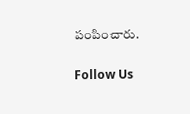పంపించారు.

Follow Us